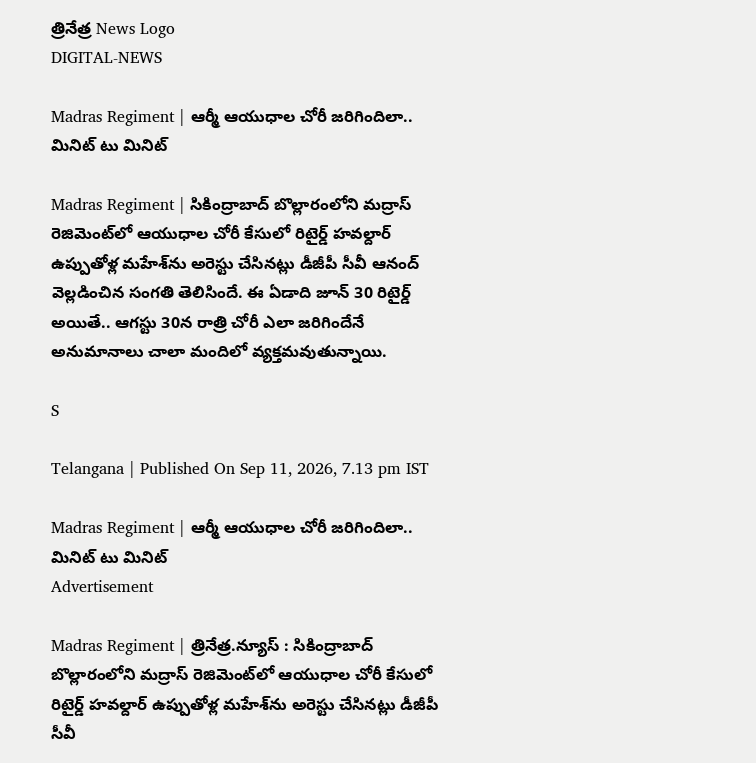త్రినేత్ర News Logo
DIGITAL-NEWS

Madras Regiment | ఆర్మీ ఆయుధాల చోరీ జ‌రిగిందిలా.. మినిట్ టు మినిట్

Madras Regiment | సికింద్రాబాద్ బొల్లారంలోని మ‌ద్రాస్ రెజిమెంట్‌లో ఆయుధాల చోరీ కేసులో రిటైర్డ్ హ‌వ‌ల్దార్ ఉప్పుతోళ్ల మ‌హేశ్‌ను అరెస్టు చేసిన‌ట్లు డీజీపీ సీవీ ఆనంద్ వెల్ల‌డించిన సంగ‌తి తెలిసిందే. ఈ ఏడాది జూన్ 30 రిటైర్డ్ అయితే.. ఆగ‌స్టు 30న రాత్రి చోరీ ఎలా జ‌రిగిందేనే అనుమానాలు చాలా మందిలో వ్య‌క్త‌మ‌వుతున్నాయి.

S

Telangana | Published On Sep 11, 2026, 7.13 pm IST

Madras Regiment | ఆర్మీ ఆయుధాల చోరీ జ‌రిగిందిలా.. మినిట్ టు మినిట్
Advertisement

Madras Regiment | త్రినేత్ర‌.న్యూస్ : సికింద్రాబాద్ బొల్లారంలోని మ‌ద్రాస్ రెజిమెంట్‌లో ఆయుధాల చోరీ కేసులో రిటైర్డ్ హ‌వ‌ల్దార్ ఉప్పుతోళ్ల మ‌హేశ్‌ను అరెస్టు చేసిన‌ట్లు డీజీపీ సీవీ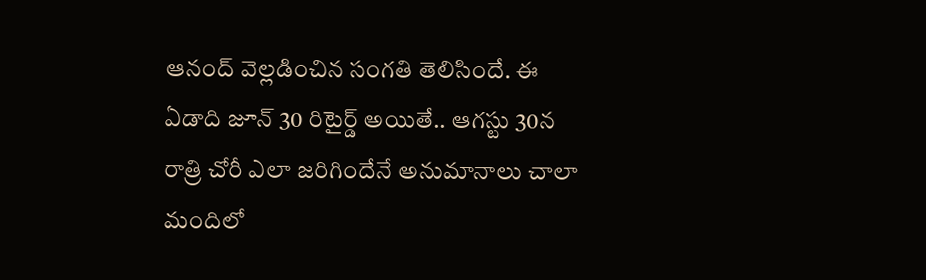ఆనంద్ వెల్ల‌డించిన సంగ‌తి తెలిసిందే. ఈ ఏడాది జూన్ 30 రిటైర్డ్ అయితే.. ఆగ‌స్టు 30న రాత్రి చోరీ ఎలా జ‌రిగిందేనే అనుమానాలు చాలా మందిలో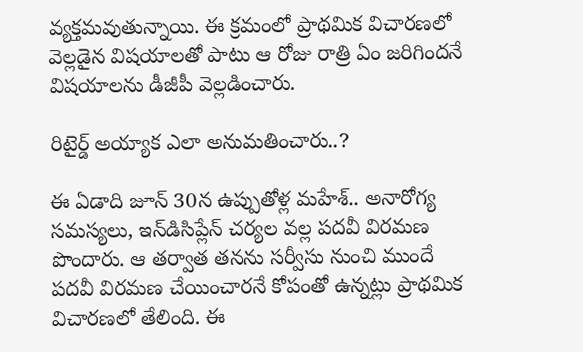వ్య‌క్త‌మ‌వుతున్నాయి. ఈ క్ర‌మంలో ప్రాథ‌మిక విచార‌ణ‌లో వెల్ల‌డైన విష‌యాల‌తో పాటు ఆ రోజు రాత్రి ఏం జ‌రిగింద‌నే విష‌యాల‌ను డీజీపీ వెల్ల‌డించారు.

రిటైర్డ్ అయ్యాక ఎలా అనుమ‌తించారు..?

ఈ ఏడాది జూన్ 30న ఉప్పుతోళ్ల మ‌హేశ్.. అనారోగ్య స‌మ‌స్య‌లు, ఇన్‌డిసిప్లేన్ చ‌ర్య‌ల వ‌ల్ల ప‌ద‌వీ విర‌మ‌ణ పొందారు. ఆ త‌ర్వాత త‌న‌ను స‌ర్వీసు నుంచి ముందే ప‌ద‌వీ విర‌మ‌ణ చేయించార‌నే కోపంతో ఉన్న‌ట్లు ప్రాథ‌మిక విచార‌ణ‌లో తేలింది. ఈ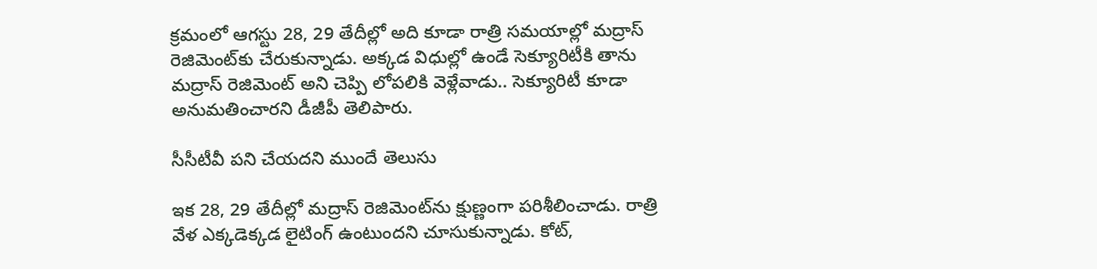క్ర‌మంలో ఆగ‌స్టు 28, 29 తేదీల్లో అది కూడా రాత్రి స‌మ‌యాల్లో మ‌ద్రాస్ రెజిమెంట్‌కు చేరుకున్నాడు. అక్క‌డ విధుల్లో ఉండే సెక్యూరిటీకి తాను మ‌ద్రాస్ రెజిమెంట్ అని చెప్పి లోప‌లికి వెళ్లేవాడు.. సెక్యూరిటీ కూడా అనుమ‌తించార‌ని డీజీపీ తెలిపారు.

సీసీటీవీ ప‌ని చేయ‌ద‌ని ముందే తెలుసు

ఇక 28, 29 తేదీల్లో మ‌ద్రాస్ రెజిమెంట్‌ను క్షుణ్ణంగా ప‌రిశీలించాడు. రాత్రి వేళ ఎక్క‌డెక్క‌డ లైటింగ్ ఉంటుంద‌ని చూసుకున్నాడు. కోట్,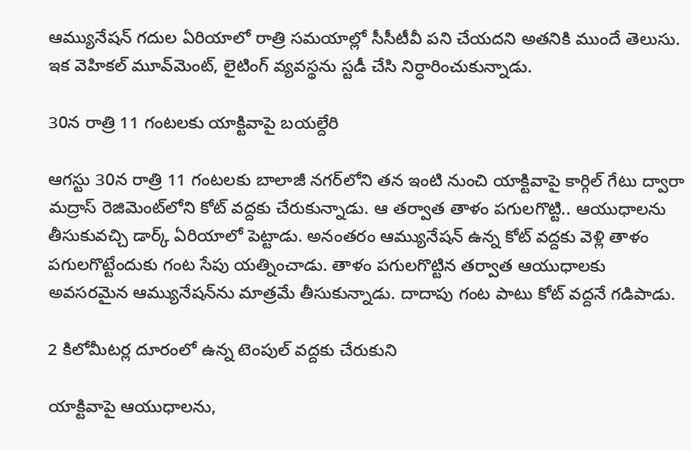ఆమ్యునేష‌న్ గ‌దుల ఏరియాలో రాత్రి స‌మ‌యాల్లో సీసీటీవీ ప‌ని చేయ‌ద‌ని అత‌నికి ముందే తెలుసు. ఇక వెహిక‌ల్ మూవ్‌మెంట్, లైటింగ్ వ్య‌వ‌స్థ‌ను స్ట‌డీ చేసి నిర్ధారించుకున్నాడు.

30న రాత్రి 11 గంట‌ల‌కు యాక్టివాపై బ‌య‌ల్దేరి

ఆగ‌స్టు 30న రాత్రి 11 గంట‌ల‌కు బాలాజీ న‌గ‌ర్‌లోని త‌న ఇంటి నుంచి యాక్టివాపై కార్గిల్ గేటు ద్వారా మ‌ద్రాస్ రెజిమెంట్‌లోని కోట్ వ‌ద్ద‌కు చేరుకున్నాడు. ఆ త‌ర్వాత తాళం ప‌గుల‌గొట్టి.. ఆయుధాల‌ను తీసుకువ‌చ్చి డార్క్ ఏరియాలో పెట్టాడు. అనంత‌రం ఆమ్యునేష‌న్ ఉన్న కోట్ వ‌ద్ద‌కు వెళ్లి తాళం ప‌గుల‌గొట్టేందుకు గంట సేపు య‌త్నించాడు. తాళం ప‌గుల‌గొట్టిన త‌ర్వాత ఆయుధాల‌కు అవ‌స‌ర‌మైన ఆమ్యునేష‌న్‌ను మాత్ర‌మే తీసుకున్నాడు. దాదాపు గంట పాటు కోట్ వ‌ద్ద‌నే గ‌డిపాడు.

2 కిలోమీట‌ర్ల దూరంలో ఉన్న టెంపుల్ వ‌ద్ద‌కు చేరుకుని

యాక్టివాపై ఆయుధాల‌ను,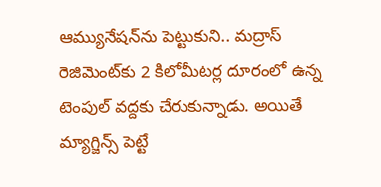ఆమ్యునేష‌న్‌ను పెట్టుకుని.. మ‌ద్రాస్ రెజిమెంట్‌కు 2 కిలోమీట‌ర్ల దూరంలో ఉన్న టెంపుల్ వ‌ద్ద‌కు చేరుకున్నాడు. అయితే మ్యాగ్జిన్స్ పెట్టే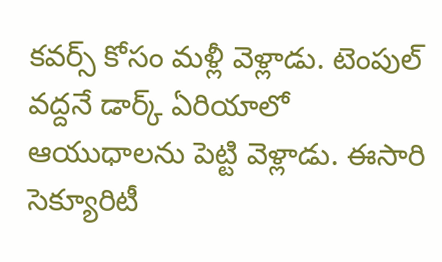క‌వ‌ర్స్ కోసం మ‌ళ్లీ వెళ్లాడు. టెంపుల్ వ‌ద్ద‌నే డార్క్ ఏరియాలో ఆయుధాల‌ను పెట్టి వెళ్లాడు. ఈసారి సెక్యూరిటీ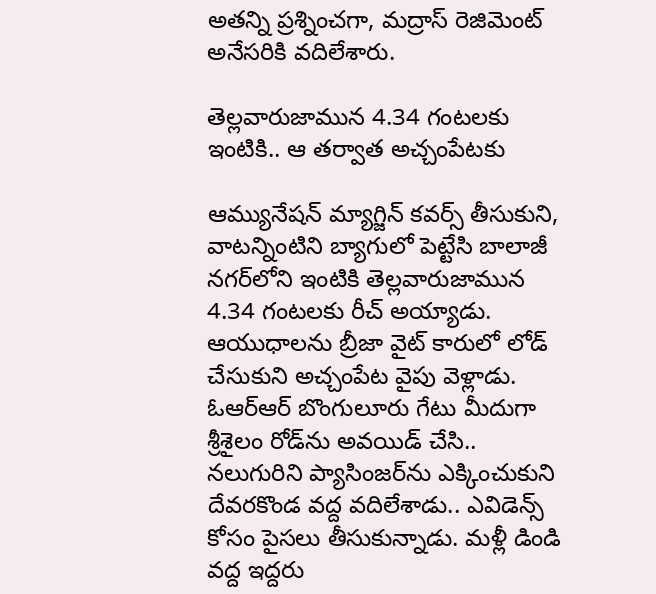అత‌న్ని ప్ర‌శ్నించ‌గా, మ‌ద్రాస్ రెజిమెంట్ అనేస‌రికి వ‌దిలేశారు.

తెల్ల‌వారుజామున 4.34 గంట‌ల‌కు ఇంటికి.. ఆ త‌ర్వాత అచ్చంపేట‌కు

ఆమ్యునేష‌న్ మ్యాగ్జిన్ క‌వ‌ర్స్ తీసుకుని, వాట‌న్నింటిని బ్యాగులో పెట్టేసి బాలాజీ న‌గ‌ర్‌లోని ఇంటికి తెల్ల‌వారుజామున 4.34 గంట‌ల‌కు రీచ్ అయ్యాడు. ఆయుధాల‌ను బ్రీజా వైట్ కారులో లోడ్ చేసుకుని అచ్చంపేట వైపు వెళ్లాడు. ఓఆర్ఆర్ బొంగులూరు గేటు మీదుగా శ్రీశైలం రోడ్‌ను అవ‌యిడ్ చేసి.. న‌లుగురిని ప్యాసింజ‌ర్‌ను ఎక్కించుకుని దేవ‌ర‌కొండ వ‌ద్ద వ‌దిలేశాడు.. ఎవిడెన్స్ కోసం పైస‌లు తీసుకున్నాడు. మ‌ళ్లీ డిండి వ‌ద్ద ఇద్ద‌రు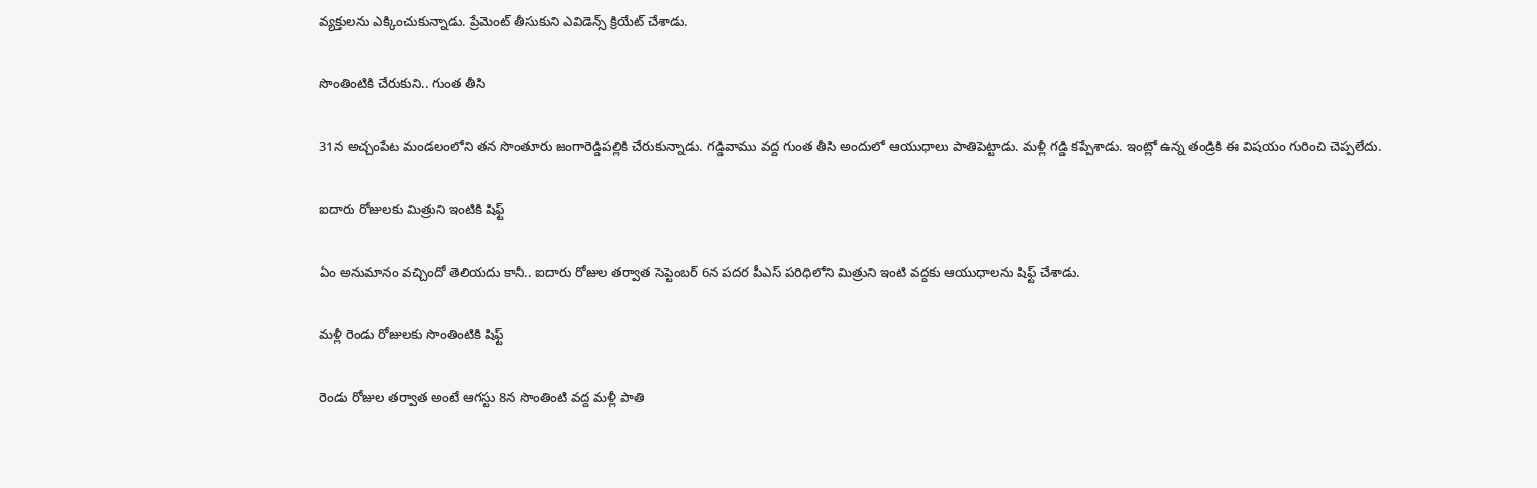వ్య‌క్తుల‌ను ఎక్కించుకున్నాడు. ప్రేమెంట్ తీసుకుని ఎవిడెన్స్ క్రియేట్ చేశాడు.

సొంతింటికి చేరుకుని.. గుంత తీసి

31న అచ్చంపేట మండ‌లంలోని త‌న సొంతూరు జంగారెడ్డిప‌ల్లికి చేరుకున్నాడు. గ‌డ్డివాము వ‌ద్ద గుంత తీసి అందులో ఆయుధాలు పాతిపెట్టాడు. మ‌ళ్లీ గ‌డ్డి క‌ప్పేశాడు. ఇంట్లో ఉన్న తండ్రికి ఈ విష‌యం గురించి చెప్ప‌లేదు.

ఐదారు రోజుల‌కు మిత్రుని ఇంటికి షిఫ్ట్

ఏం అనుమానం వ‌చ్చిందో తెలియ‌దు కానీ.. ఐదారు రోజుల త‌ర్వాత సెప్టెంబ‌ర్ 6న ప‌ద‌ర పీఎస్ ప‌రిధిలోని మిత్రుని ఇంటి వ‌ద్ద‌కు ఆయుధాల‌ను షిఫ్ట్ చేశాడు.

మ‌ళ్లీ రెండు రోజుల‌కు సొంతింటికి షిఫ్ట్

రెండు రోజుల త‌ర్వాత అంటే ఆగ‌స్టు 8న సొంతింటి వ‌ద్ద మ‌ళ్లీ పాతి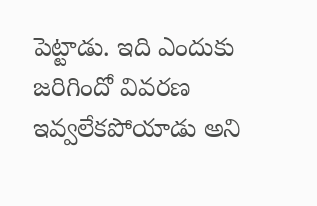పెట్టాడు. ఇది ఎందుకు జ‌రిగిందో వివ‌ర‌ణ ఇవ్వ‌లేక‌పోయాడు అని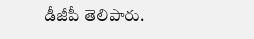డీజీపీ తెలిపారు.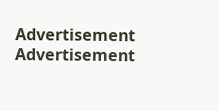Advertisement
Advertisement